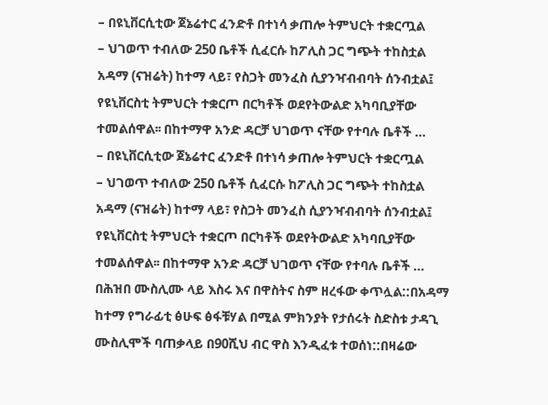– በዩኒቨርሲቲው ጀኔሬተር ፈንድቶ በተነሳ ቃጠሎ ትምህርት ተቋርጧል
– ህገወጥ ተብለው 250 ቤቶች ሲፈርሱ ከፖሊስ ጋር ግጭት ተከስቷል
አዳማ (ናዝሬት) ከተማ ላይ፣ የስጋት መንፈስ ሲያንዣብብባት ሰንብቷል፤ የዩኒቨርስቲ ትምህርት ተቋርጦ በርካቶች ወደየትውልድ አካባቢያቸው ተመልሰዋል፡፡ በከተማዋ አንድ ዳርቻ ህገወጥ ናቸው የተባሉ ቤቶች …
– በዩኒቨርሲቲው ጀኔሬተር ፈንድቶ በተነሳ ቃጠሎ ትምህርት ተቋርጧል
– ህገወጥ ተብለው 250 ቤቶች ሲፈርሱ ከፖሊስ ጋር ግጭት ተከስቷል
አዳማ (ናዝሬት) ከተማ ላይ፣ የስጋት መንፈስ ሲያንዣብብባት ሰንብቷል፤ የዩኒቨርስቲ ትምህርት ተቋርጦ በርካቶች ወደየትውልድ አካባቢያቸው ተመልሰዋል፡፡ በከተማዋ አንድ ዳርቻ ህገወጥ ናቸው የተባሉ ቤቶች …
በሕዝበ ሙስሊሙ ላይ እስሩ እና በዋስትና ስም ዘረፋው ቀጥሏል::በአዳማ ከተማ የግራፊቲ ፅሁፍ ፅፋቹሃል በሚል ምክንያት የታሰሩት ስድስቱ ታዳጊ ሙስሊሞች ባጠቃላይ በ90ሺህ ብር ዋስ እንዲፈቱ ተወሰነ::በዛሬው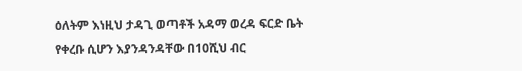ዕለትም እነዚህ ታዳጊ ወጣቶች አዳማ ወረዳ ፍርድ ቤት የቀረቡ ሲሆን እያንዳንዳቸው በ10ሺህ ብር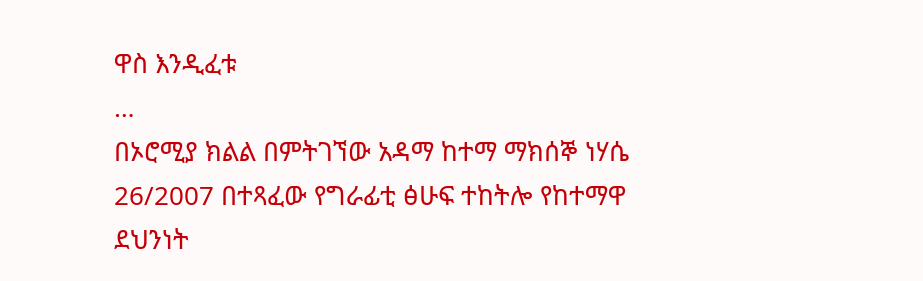ዋስ እንዲፈቱ
…
በኦሮሚያ ክልል በምትገኘው አዳማ ከተማ ማክሰኞ ነሃሴ 26/2007 በተጻፈው የግራፊቲ ፅሁፍ ተከትሎ የከተማዋ ደህንነት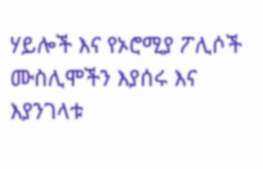ሃይሎች እና የኦሮሚያ ፖሊሶች ሙስሊሞችን እያሰሩ እና እያንገላቱ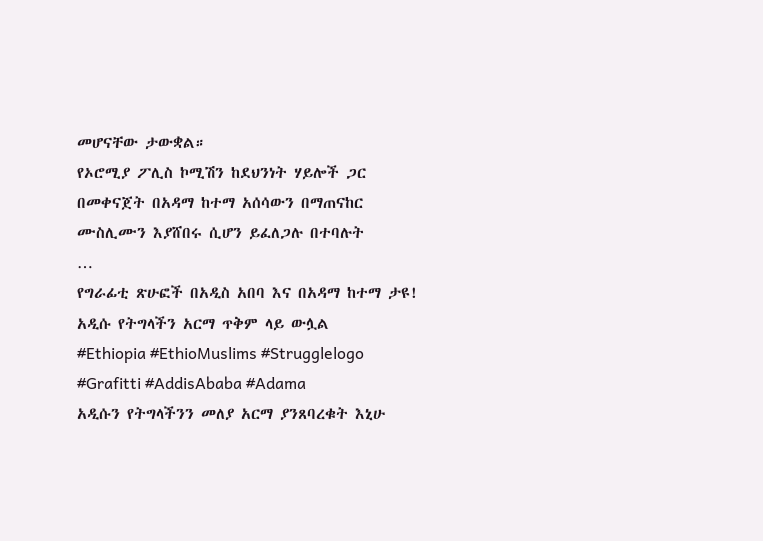መሆናቸው ታውቋል።
የኦሮሚያ ፖሊስ ኮሚሽን ከደህንነት ሃይሎች ጋር በመቀናጀት በአዳማ ከተማ አሰሳውን በማጠናከር ሙስሊሙን እያሸበሩ ሲሆን ይፈለጋሉ በተባሉት
…
የግራፊቲ ጽሁፎች በአዲስ አበባ እና በአዳማ ከተማ ታዩ! አዲሱ የትግላችን አርማ ጥቅም ላይ ውሏል
#Ethiopia #EthioMuslims #Strugglelogo #Grafitti #AddisAbaba #Adama
አዲሱን የትግላችንን መለያ አርማ ያንጸባረቁት እኒሁ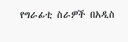የግራፊቲ ስራዎች በአዲስ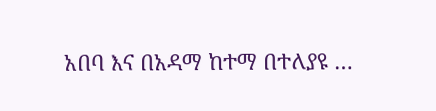አበባ እና በአዳማ ከተማ በተለያዩ …